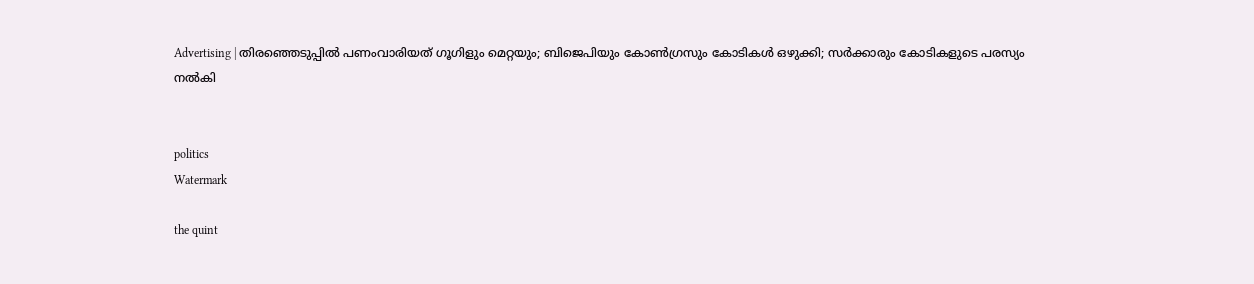Advertising | തിരഞ്ഞെടുപ്പില്‍ പണംവാരിയത് ഗൂഗിളും മെറ്റയും; ബിജെപിയും കോണ്‍ഗ്രസും കോടികള്‍ ഒഴുക്കി; സര്‍ക്കാരും കോടികളുടെ പരസ്യം നല്‍കി


politics
Watermark

the quint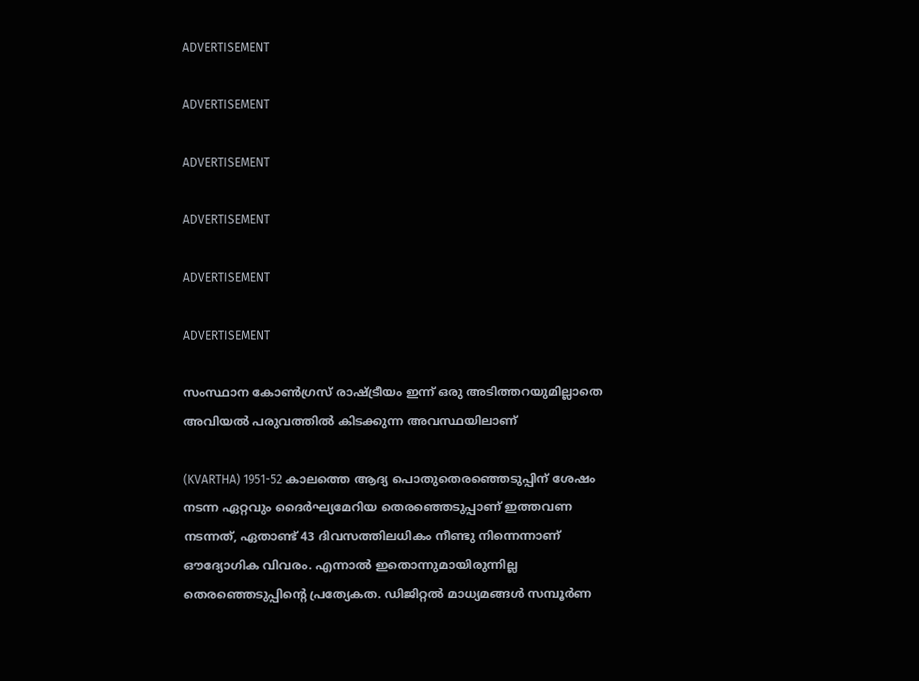ADVERTISEMENT

ADVERTISEMENT

ADVERTISEMENT

ADVERTISEMENT

ADVERTISEMENT

ADVERTISEMENT

സംസ്ഥാന കോൺഗ്രസ് രാഷ്ട്രീയം ഇന്ന് ഒരു അടിത്തറയുമില്ലാതെ അവിയൽ പരുവത്തിൽ കിടക്കുന്ന അവസ്ഥയിലാണ്

(KVARTHA) 1951-52 കാലത്തെ ആദ്യ പൊതുതെരഞ്ഞെടുപ്പിന് ശേഷം നടന്ന ഏറ്റവും ദൈര്‍ഘ്യമേറിയ തെരഞ്ഞെടുപ്പാണ് ഇത്തവണ നടന്നത്, ഏതാണ്ട് 43 ദിവസത്തിലധികം നീണ്ടു നിന്നെന്നാണ് ഔദ്യോഗിക വിവരം. എന്നാല്‍ ഇതൊന്നുമായിരുന്നില്ല തെരഞ്ഞെടുപ്പിന്റെ പ്രത്യേകത. ഡിജിറ്റല്‍ മാധ്യമങ്ങള്‍ സമ്പൂര്‍ണ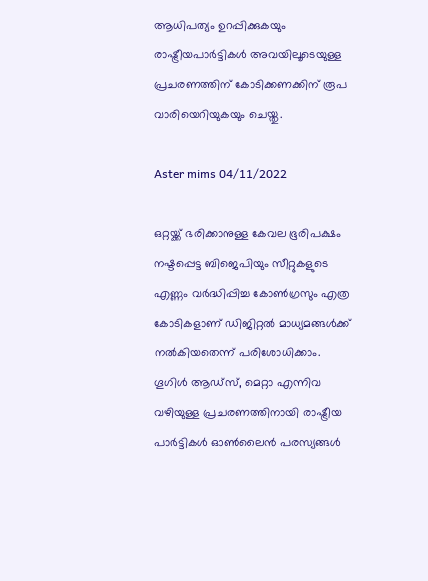ആധിപത്യം ഉറപ്പിക്കുകയും രാഷ്ട്രീയപാര്‍ട്ടികള്‍ അവയിലൂടെയുള്ള പ്രചരണത്തിന് കോടിക്കണക്കിന് രൂപ വാരിയെറിയുകയും ചെയ്തു.

Aster mims 04/11/2022

ഒറ്റയ്ക്ക് ഭരിക്കാനുള്ള കേവല ഭൂരിപക്ഷം നഷ്ടപ്പെട്ട ബിജെപിയും സീറ്റുകളുടെ എണ്ണം വര്‍ദ്ധിപ്പിച്ച കോണ്‍ഗ്രസും എത്ര കോടികളാണ് ഡിജിറ്റല്‍ മാധ്യമങ്ങള്‍ക്ക് നല്‍കിയതെന്ന് പരിശോധിക്കാം.  ഗൂഗിള്‍ ആഡ്സ്, മെറ്റാ എന്നിവ വഴിയുള്ള പ്രചരണത്തിനായി രാഷ്ട്രീയ പാര്‍ട്ടികള്‍ ഓണ്‍ലൈന്‍ പരസ്യങ്ങള്‍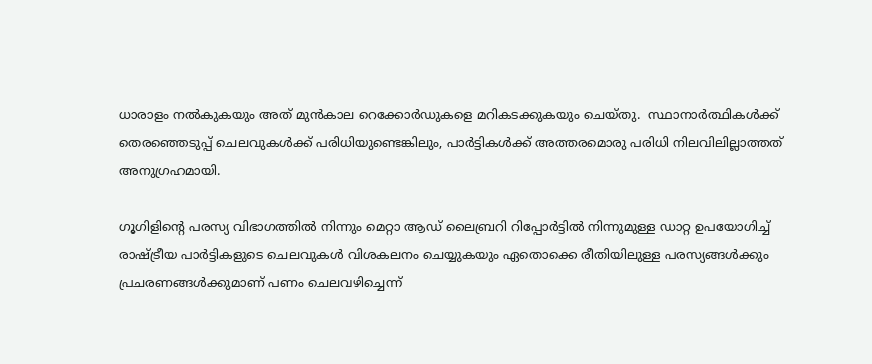ധാരാളം നല്‍കുകയും അത് മുന്‍കാല റെക്കോര്‍ഡുകളെ മറികടക്കുകയും ചെയ്തു.  സ്ഥാനാര്‍ത്ഥികള്‍ക്ക് തെരഞ്ഞെടുപ്പ് ചെലവുകള്‍ക്ക് പരിധിയുണ്ടെങ്കിലും, പാര്‍ട്ടികള്‍ക്ക് അത്തരമൊരു പരിധി നിലവിലില്ലാത്തത് അനുഗ്രഹമായി.

ഗൂഗിളിന്റെ പരസ്യ വിഭാഗത്തില്‍ നിന്നും മെറ്റാ ആഡ് ലൈബ്രറി റിപ്പോര്‍ട്ടില്‍ നിന്നുമുള്ള ഡാറ്റ ഉപയോഗിച്ച് രാഷ്ട്രീയ പാര്‍ട്ടികളുടെ ചെലവുകള്‍ വിശകലനം ചെയ്യുകയും ഏതൊക്കെ രീതിയിലുള്ള പരസ്യങ്ങള്‍ക്കും പ്രചരണങ്ങള്‍ക്കുമാണ് പണം ചെലവഴിച്ചെന്ന്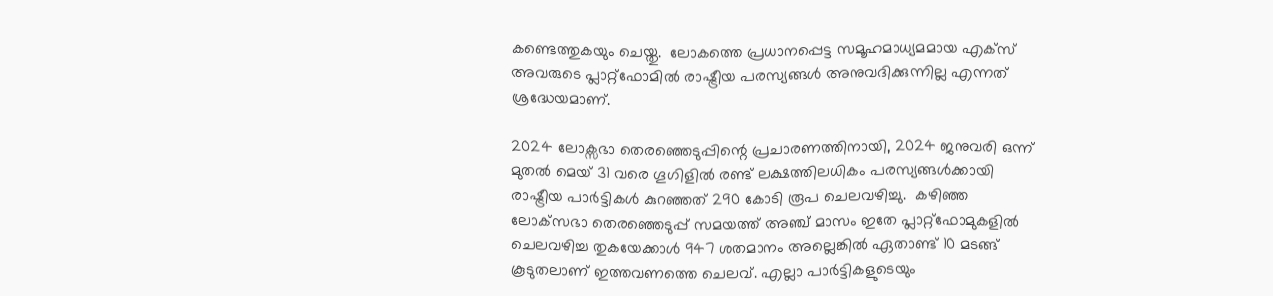കണ്ടെത്തുകയും ചെയ്തു.  ലോകത്തെ പ്രധാനപ്പെട്ട സമൂഹമാധ്യമമായ എക്‌സ് അവരുടെ പ്ലാറ്റ്‌ഫോമില്‍ രാഷ്ട്രീയ പരസ്യങ്ങള്‍ അനുവദിക്കുന്നില്ല എന്നത് ശ്രദ്ധേയമാണ്.

2024 ലോക്സഭാ തെരഞ്ഞെടുപ്പിന്റെ പ്രചാരണത്തിനായി, 2024 ജനുവരി ഒന്ന് മുതല്‍ മെയ് 31 വരെ ഗൂഗിളില്‍ രണ്ട് ലക്ഷത്തിലധികം പരസ്യങ്ങള്‍ക്കായി രാഷ്ട്രീയ പാര്‍ട്ടികള്‍ കുറഞ്ഞത് 290 കോടി രൂപ ചെലവഴിച്ചു.  കഴിഞ്ഞ ലോക്‌സഭാ തെരഞ്ഞെടുപ്പ് സമയത്ത് അഞ്ച് മാസം ഇതേ പ്ലാറ്റ്ഫോമുകളില്‍ ചെലവഴിച്ച തുകയേക്കാള്‍ 947 ശതമാനം അല്ലെങ്കില്‍ ഏതാണ്ട് 10 മടങ്ങ് കൂടുതലാണ് ഇത്തവണത്തെ ചെലവ്. എല്ലാ പാര്‍ട്ടികളുടെയും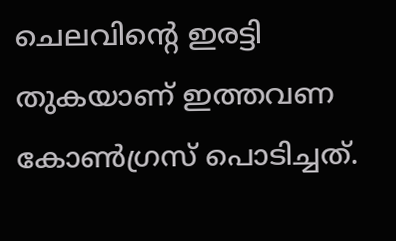ചെലവിന്റെ ഇരട്ടി തുകയാണ് ഇത്തവണ കോണ്‍ഗ്രസ് പൊടിച്ചത്.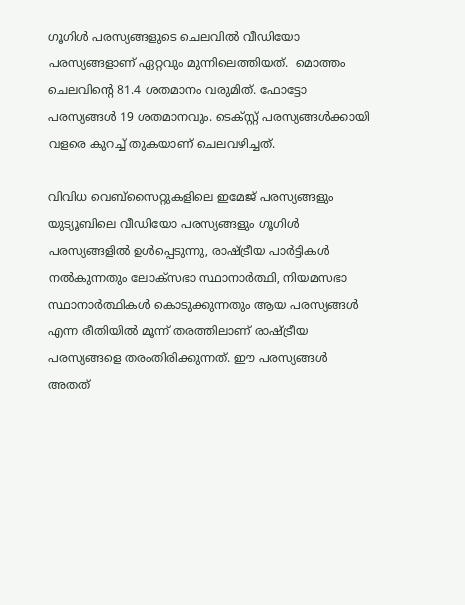ഗൂഗിള്‍ പരസ്യങ്ങളുടെ ചെലവില്‍ വീഡിയോ പരസ്യങ്ങളാണ് ഏറ്റവും മുന്നിലെത്തിയത്.  മൊത്തം ചെലവിന്റെ 81.4 ശതമാനം വരുമിത്. ഫോട്ടോ പരസ്യങ്ങള്‍ 19 ശതമാനവും. ടെക്സ്റ്റ് പരസ്യങ്ങള്‍ക്കായി വളരെ കുറച്ച് തുകയാണ് ചെലവഴിച്ചത്.

വിവിധ വെബ്സൈറ്റുകളിലെ ഇമേജ് പരസ്യങ്ങളും യുട്യൂബിലെ വീഡിയോ പരസ്യങ്ങളും ഗൂഗിള്‍ പരസ്യങ്ങളില്‍ ഉള്‍പ്പെടുന്നു, രാഷ്ട്രീയ പാര്‍ട്ടികള്‍ നല്‍കുന്നതും ലോക്സഭാ സ്ഥാനാര്‍ത്ഥി, നിയമസഭാ സ്ഥാനാര്‍ത്ഥികള്‍ കൊടുക്കുന്നതും ആയ പരസ്യങ്ങള്‍ എന്ന രീതിയില്‍ മൂന്ന് തരത്തിലാണ് രാഷ്ട്രീയ പരസ്യങ്ങളെ തരംതിരിക്കുന്നത്. ഈ പരസ്യങ്ങള്‍ അതത്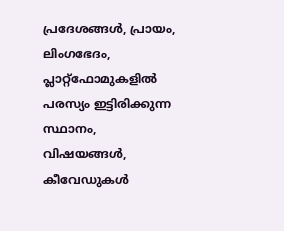പ്രദേശങ്ങള്‍, പ്രായം, ലിംഗഭേദം, പ്ലാറ്റ്‌ഫോമുകളില്‍ പരസ്യം ഇട്ടിരിക്കുന്ന സ്ഥാനം, വിഷയങ്ങള്‍, കീവേഡുകള്‍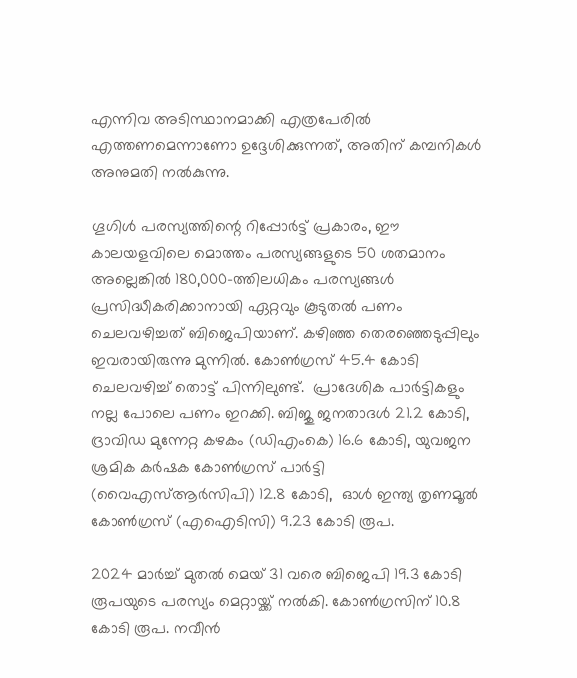എന്നിവ അടിസ്ഥാനമാക്കി എത്രപേരില്‍ എത്തണമെന്നാണോ ഉദ്ദേശിക്കുന്നത്, അതിന് കമ്പനികള്‍ അനുമതി നല്‍കുന്നു.

ഗൂഗിള്‍ പരസ്യത്തിന്റെ റിപ്പോര്‍ട്ട് പ്രകാരം, ഈ കാലയളവിലെ മൊത്തം പരസ്യങ്ങളുടെ 50 ശതമാനം അല്ലെങ്കില്‍ 180,000-ത്തിലധികം പരസ്യങ്ങള്‍ പ്രസിദ്ധീകരിക്കാനായി ഏറ്റവും കൂടുതല്‍ പണം ചെലവഴിച്ചത് ബിജെപിയാണ്. കഴിഞ്ഞ തെരഞ്ഞെടുപ്പിലും ഇവരായിരുന്നു മുന്നില്‍. കോണ്‍ഗ്രസ് 45.4 കോടി ചെലവഴിച്ച് തൊട്ട് പിന്നിലുണ്ട്.  പ്രാദേശിക പാര്‍ട്ടികളും നല്ല പോലെ പണം ഇറക്കി. ബിജു ജനതാദള്‍ 21.2 കോടി, ദ്രാവിഡ മുന്നേറ്റ കഴകം (ഡിഎംകെ) 16.6 കോടി, യുവജന ശ്രമിക കര്‍ഷക കോണ്‍ഗ്രസ് പാര്‍ട്ടി (വൈഎസ്ആര്‍സിപി) 12.8 കോടി,  ഓൾ ഇന്ത്യ തൃണമൂല്‍ കോണ്‍ഗ്രസ് (എഐടിസി) 9.23 കോടി രൂപ.

2024 മാര്‍ച്ച് മുതല്‍ മെയ് 31 വരെ ബിജെപി 19.3 കോടി രൂപയുടെ പരസ്യം മെറ്റായ്ക്ക് നല്‍കി. കോണ്‍ഗ്രസിന് 10.8 കോടി രൂപ. നവീന്‍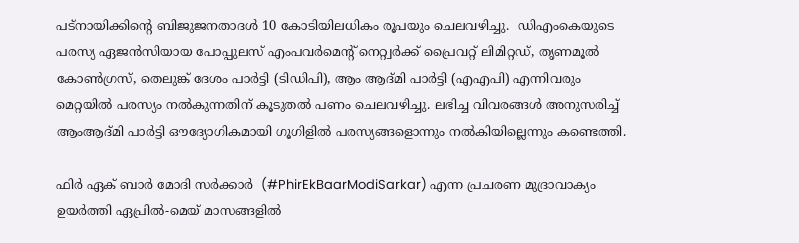പട്നായിക്കിന്റെ ബിജുജനതാദള്‍ 10 കോടിയിലധികം രൂപയും ചെലവഴിച്ചു.  ഡിഎംകെയുടെ പരസ്യ ഏജന്‍സിയായ പോപ്പുലസ് എംപവര്‍മെന്റ് നെറ്റ്വര്‍ക്ക് പ്രൈവറ്റ് ലിമിറ്റഡ്, തൃണമൂല്‍ കോണ്‍ഗ്രസ്, തെലുങ്ക് ദേശം പാര്‍ട്ടി (ടിഡിപി), ആം ആദ്മി പാര്‍ട്ടി (എഎപി) എന്നിവരും മെറ്റയില്‍ പരസ്യം നല്‍കുന്നതിന് കൂടുതല്‍ പണം ചെലവഴിച്ചു. ലഭിച്ച വിവരങ്ങള്‍ അനുസരിച്ച് ആംആദ്മി പാര്‍ട്ടി ഔദ്യോഗികമായി ഗൂഗിളില്‍ പരസ്യങ്ങളൊന്നും നല്‍കിയില്ലെന്നും കണ്ടെത്തി.

ഫിര്‍ ഏക് ബാര്‍ മോദി സര്‍ക്കാർ  (#PhirEkBaarModiSarkar) എന്ന പ്രചരണ മുദ്രാവാക്യം ഉയര്‍ത്തി ഏപ്രില്‍-മെയ് മാസങ്ങളില്‍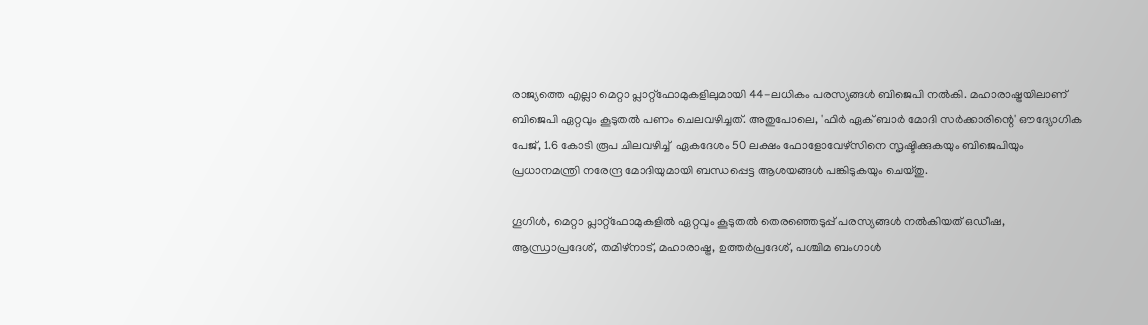രാജ്യത്തെ എല്ലാ മെറ്റാ പ്ലാറ്റ്ഫോമുകളിലുമായി 44-ലധികം പരസ്യങ്ങള്‍ ബിജെപി നല്‍കി. മഹാരാഷ്ട്രയിലാണ് ബിജെപി ഏറ്റവും കൂടുതല്‍ പണം ചെലവഴിച്ചത്. അതുപോലെ, 'ഫിര്‍ ഏക് ബാര്‍ മോദി സര്‍ക്കാരിന്റെ' ഔദ്യോഗിക പേജ്, 1.6 കോടി രൂപ ചിലവഴിച്ച്  ഏകദേശം 50 ലക്ഷം ഫോളോവേഴ്സിനെ സൃഷ്ടിക്കുകയും ബിജെപിയും പ്രധാനമന്ത്രി നരേന്ദ്ര മോദിയുമായി ബന്ധപ്പെട്ട ആശയങ്ങള്‍ പങ്കിടുകയും ചെയ്തു.

ഗൂഗിള്‍, മെറ്റാ പ്ലാറ്റ്ഫോമുകളില്‍ ഏറ്റവും കൂടുതല്‍ തെരഞ്ഞെടുപ്പ് പരസ്യങ്ങള്‍ നല്‍കിയത് ഒഡീഷ, ആന്ധ്രാപ്രദേശ്, തമിഴ്നാട്, മഹാരാഷ്ട്ര, ഉത്തര്‍പ്രദേശ്, പശ്ചിമ ബംഗാള്‍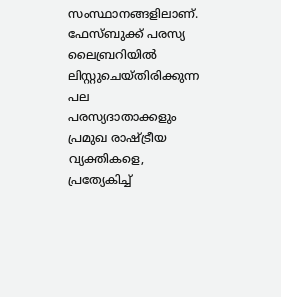സംസ്ഥാനങ്ങളിലാണ്. ഫേസ്ബുക്ക് പരസ്യ ലൈബ്രറിയില്‍ ലിസ്റ്റുചെയ്തിരിക്കുന്ന പല പരസ്യദാതാക്കളും പ്രമുഖ രാഷ്ട്രീയ വ്യക്തികളെ, പ്രത്യേകിച്ച്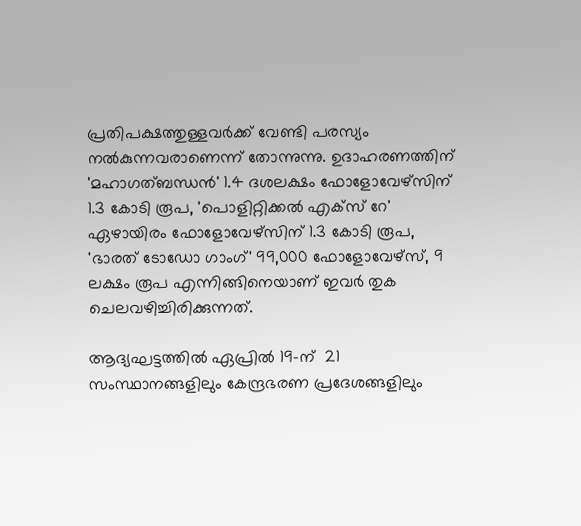പ്രതിപക്ഷത്തുള്ളവര്‍ക്ക് വേണ്ടി പരസ്യം  നല്‍കുന്നവരാണെന്ന് തോന്നുന്നു. ഉദാഹരണത്തിന് 'മഹാഗത്ബന്ധന്‍' 1.4 ദശലക്ഷം ഫോളോവേഴ്‌സിന് 1.3 കോടി രൂപ, 'പൊളിറ്റിക്കല്‍ എക്‌സ് റേ' ഏഴായിരം ഫോളോവേഴ്‌സിന് 1.3 കോടി രൂപ, 'ഭാരത് ടോഡോ ഗാംഗ്' 99,000 ഫോളോവേഴ്‌സ്, 9 ലക്ഷം രൂപ എന്നിങ്ങിനെയാണ് ഇവര്‍ തുക ചെലവഴിച്ചിരിക്കുന്നത്.

ആദ്യഘട്ടത്തില്‍ ഏപ്രില്‍ 19-ന്  21 സംസ്ഥാനങ്ങളിലും കേന്ദ്രഭരണ പ്രദേശങ്ങളിലും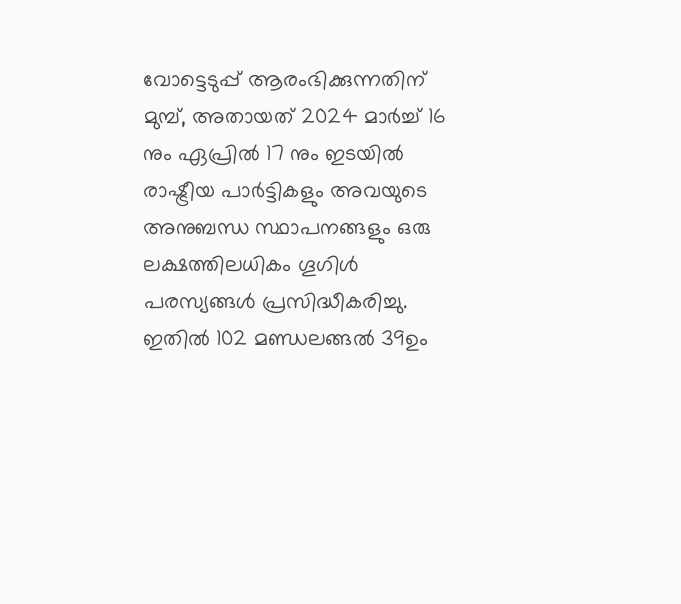വോട്ടെടുപ്പ് ആരംഭിക്കുന്നതിന് മുമ്പ്, അതായത് 2024 മാര്‍ച്ച് 16 നും ഏപ്രില്‍ 17 നും ഇടയില്‍ രാഷ്ട്രീയ പാര്‍ട്ടികളും അവയുടെ അനുബന്ധ സ്ഥാപനങ്ങളും ഒരു ലക്ഷത്തിലധികം ഗൂഗിള്‍ പരസ്യങ്ങള്‍ പ്രസിദ്ധീകരിച്ചു. ഇതില്‍ 102 മണ്ഡലങ്ങല്‍ 39ഉം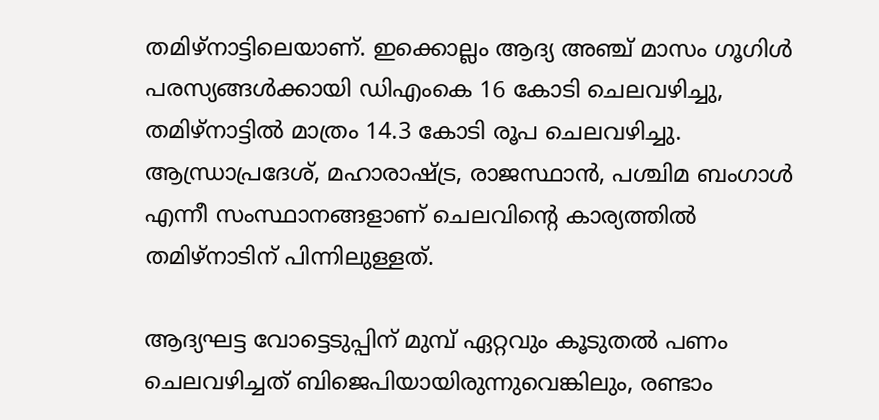തമിഴ്നാട്ടിലെയാണ്. ഇക്കൊല്ലം ആദ്യ അഞ്ച് മാസം ഗൂഗിള്‍ പരസ്യങ്ങള്‍ക്കായി ഡിഎംകെ 16 കോടി ചെലവഴിച്ചു, തമിഴ്നാട്ടില്‍ മാത്രം 14.3 കോടി രൂപ ചെലവഴിച്ചു. ആന്ധ്രാപ്രദേശ്, മഹാരാഷ്ട്ര, രാജസ്ഥാന്‍, പശ്ചിമ ബംഗാള്‍ എന്നീ സംസ്ഥാനങ്ങളാണ് ചെലവിന്റെ കാര്യത്തില്‍ തമിഴ്‌നാടിന് പിന്നിലുള്ളത്.

ആദ്യഘട്ട വോട്ടെടുപ്പിന് മുമ്പ് ഏറ്റവും കൂടുതല്‍ പണം ചെലവഴിച്ചത് ബിജെപിയായിരുന്നുവെങ്കിലും, രണ്ടാം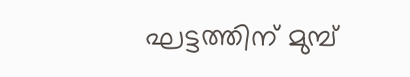ഘട്ടത്തിന് മുമ്പ്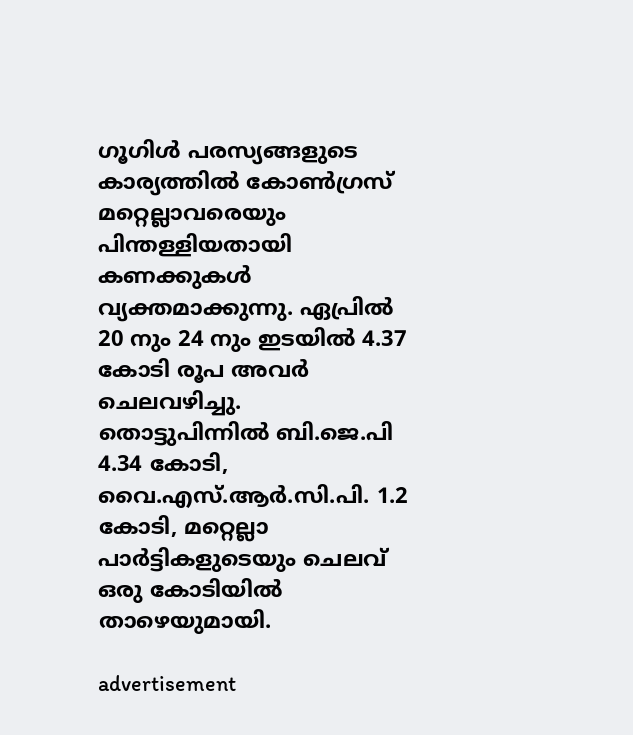ഗൂഗിള്‍ പരസ്യങ്ങളുടെ കാര്യത്തില്‍ കോണ്‍ഗ്രസ് മറ്റെല്ലാവരെയും പിന്തള്ളിയതായി കണക്കുകള്‍ വ്യക്തമാക്കുന്നു. ഏപ്രില്‍ 20 നും 24 നും ഇടയില്‍ 4.37 കോടി രൂപ അവര്‍  ചെലവഴിച്ചു.  തൊട്ടുപിന്നില്‍ ബി.ജെ.പി 4.34 കോടി, വൈ.എസ്.ആര്‍.സി.പി. 1.2 കോടി, മറ്റെല്ലാ പാര്‍ട്ടികളുടെയും ചെലവ് ഒരു കോടിയില്‍ താഴെയുമായി.

advertisement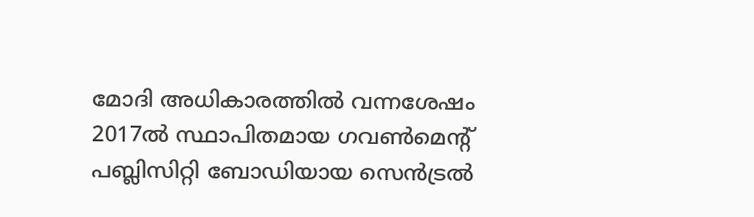മോദി അധികാരത്തില്‍ വന്നശേഷം 2017ല്‍ സ്ഥാപിതമായ ഗവണ്‍മെന്റ് പബ്ലിസിറ്റി ബോഡിയായ സെന്‍ട്രല്‍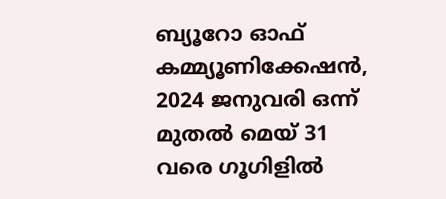ബ്യൂറോ ഓഫ് കമ്മ്യൂണിക്കേഷന്‍, 2024 ജനുവരി ഒന്ന് മുതല്‍ മെയ് 31 വരെ ഗൂഗിളില്‍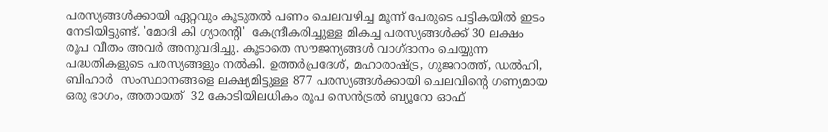പരസ്യങ്ങള്‍ക്കായി ഏറ്റവും കൂടുതല്‍ പണം ചെലവഴിച്ച മൂന്ന് പേരുടെ പട്ടികയില്‍ ഇടം നേടിയിട്ടുണ്ട്. 'മോദി കി ഗ്യാരന്റി'  കേന്ദ്രീകരിച്ചുള്ള മികച്ച പരസ്യങ്ങള്‍ക്ക് 30 ലക്ഷം രൂപ വീതം അവര്‍ അനുവദിച്ചു. കൂടാതെ സൗജന്യങ്ങള്‍ വാഗ്ദാനം ചെയ്യുന്ന പദ്ധതികളുടെ പരസ്യങ്ങളും നല്‍കി. ഉത്തര്‍പ്രദേശ്, മഹാരാഷ്ട്ര, ഗുജറാത്ത്, ഡല്‍ഹി, ബിഹാര്‍  സംസ്ഥാനങ്ങളെ ലക്ഷ്യമിട്ടുള്ള 877 പരസ്യങ്ങള്‍ക്കായി ചെലവിന്റെ ഗണ്യമായ ഒരു ഭാഗം, അതായത്  32 കോടിയിലധികം രൂപ സെന്‍ട്രല്‍ ബ്യൂറോ ഓഫ്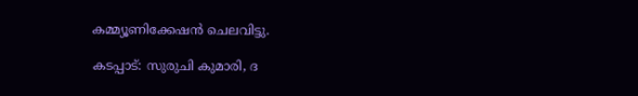കമ്മ്യൂണിക്കേഷന്‍ ചെലവിട്ടു.

കടപ്പാട്: സുരുചി കുമാരി, ദ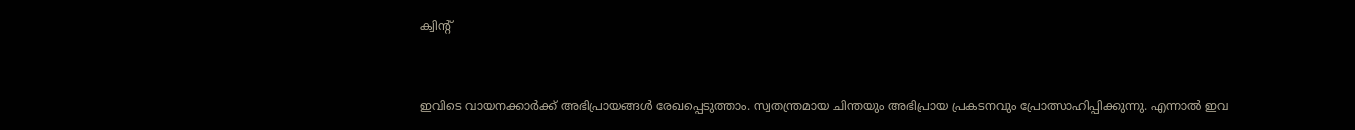ക്വിന്റ്


ഇവിടെ വായനക്കാർക്ക് അഭിപ്രായങ്ങൾ രേഖപ്പെടുത്താം. സ്വതന്ത്രമായ ചിന്തയും അഭിപ്രായ പ്രകടനവും പ്രോത്സാഹിപ്പിക്കുന്നു. എന്നാൽ ഇവ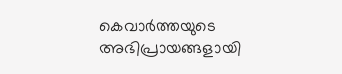കെവാർത്തയുടെ അഭിപ്രായങ്ങളായി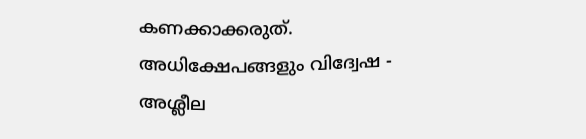കണക്കാക്കരുത്. അധിക്ഷേപങ്ങളും വിദ്വേഷ - അശ്ലീല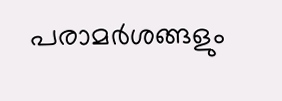പരാമർശങ്ങളും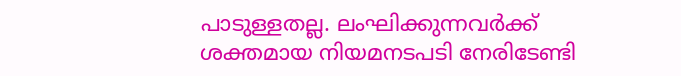പാടുള്ളതല്ല. ലംഘിക്കുന്നവർക്ക് ശക്തമായ നിയമനടപടി നേരിടേണ്ടി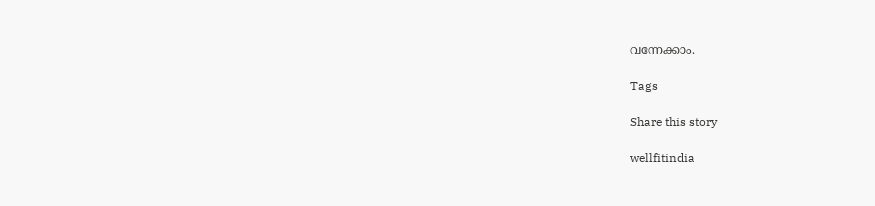വന്നേക്കാം.

Tags

Share this story

wellfitindia